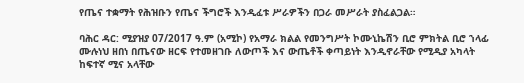የጤና ተቋማት የሕዝቡን የጤና ችግሮች እንዲፈቱ ሥራዎችን በጋራ መሥራት ያስፈልጋል።

ባሕር ዳር: ሚያዝያ 07/2017 ዓ.ም (አሚኮ) የአማራ ክልል የመንግሥት ኮሙኒኬሽን ቢሮ ምክትል ቢሮ ኀላፊ ሙሉነህ ዘበነ በጤናው ዘርፍ የተመዘገቡ ለውጦች እና ውጤቶች ቀጣይነት እንዲኖራቸው የሚዲያ አካላት ከፍተኛ ሚና አላቸው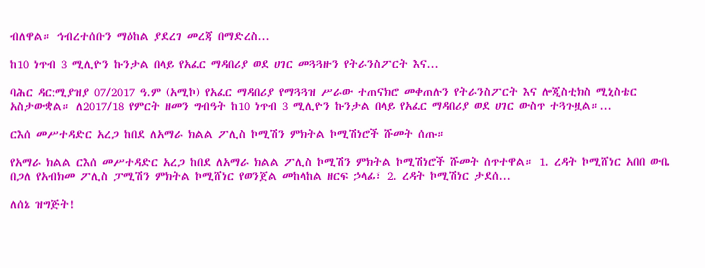ብለዋል። ኅብረተሰቡን ማዕከል ያደረገ መረጃ በማድረስ...

ከ10 ነጥብ 3 ሚሊዮን ኩንታል በላይ የአፈር ማዳበሪያ ወደ ሀገር መጓጓዙን የትራንስፖርት እና...

ባሕር ዳር:ሚያዝያ 07/2017 ዓ.ም (አሚኮ) የአፈር ማዳበሪያ የማጓጓዝ ሥራው ተጠናክሮ መቀጠሉን የትራንስፖርት እና ሎጂስቲክስ ሚኒስቴር አስታውቋል። ለ2017/18 የምርት ዘመን ግብዓት ከ10 ነጥብ 3 ሚሊዮን ኩንታል በላይ የአፈር ማዳበሪያ ወደ ሀገር ውስጥ ተጓጉዟል።...

ርእሰ መሥተዳድር አረጋ ከበደ ለአማራ ክልል ፖሊስ ኮሚሽን ምክትል ኮሚሽነሮች ሹመት ሰጡ።

የአማራ ክልል ርእሰ መሥተዳድር አረጋ ከበደ ለአማራ ክልል ፖሊስ ኮሚሽን ምክትል ኮሚሽነሮች ሹመት ሰጥተዋል። 1. ረዳት ኮሚሸነር አበበ ውቤ በጋለ የአብክመ ፖሊስ ፓሚሽን ምክትል ኮሚሸነር የወንጀል መከላከል ዘርፍ ኃላፊ፣ 2. ረዳት ኮሚሽነር ታደሰ...

ለሰኔ ዝግጅት!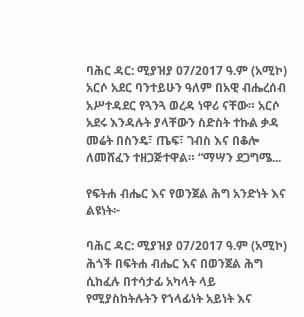ባሕር ዳር: ሚያዝያ 07/2017 ዓ.ም (አሚኮ) አርሶ አደር ባንተይሁን ዓለም በአዊ ብሔረሰብ አሥተዳደር የጓንጓ ወረዳ ነዋሪ ናቸው። አርሶ አደሩ እንዳሉት ያላቸውን ስድስት ተኩል ቃዳ መሬት በስንዴ፣ ጤፍ፣ ገብስ እና በቆሎ ለመሸፈን ተዘጋጅተዋል። “ማሣን ደጋግሜ...

የፍትሐ ብሔር እና የወንጀል ሕግ አንድነት እና ልዩነት፦

ባሕር ዳር: ሚያዝያ 07/2017 ዓ.ም (አሚኮ) ሕጎች በፍትሐ ብሔር እና በወንጀል ሕግ ሲከፈሉ በተሳታፊ አካላት ላይ የሚያስከትሉትን የኀላፊነት አይነት እና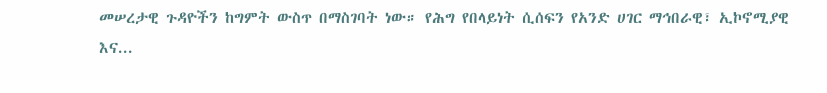መሠረታዊ ጉዳዮችን ከግምት ውስጥ በማስገባት ነው። የሕግ የበላይነት ሲሰፍን የአንድ ሀገር ማኅበራዊ፣ ኢኮኖሚያዊ እና...